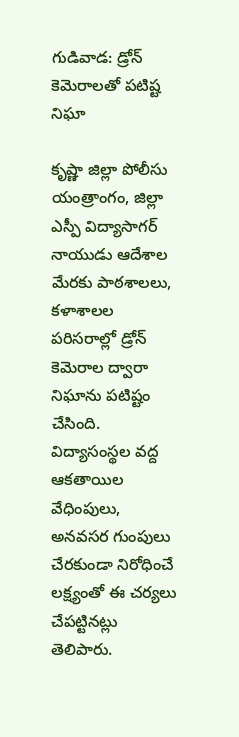గుడివాడ: డ్రోన్ కెమెరాలతో పటిష్ట నిఘా

కృష్ణా జిల్లా పోలీసు యంత్రాంగం, జిల్లా ఎస్పీ విద్యాసాగర్ నాయుడు ఆదేశాల మేరకు పాఠశాలలు, కళాశాలల పరిసరాల్లో డ్రోన్ కెమెరాల ద్వారా నిఘాను పటిష్టం చేసింది. విద్యాసంస్థల వద్ద ఆకతాయిల వేధింపులు, అనవసర గుంపులు చేరకుండా నిరోధించే లక్ష్యంతో ఈ చర్యలు చేపట్టినట్లు తెలిపారు.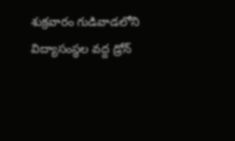శుక్రవారం గుడివాడలోని విద్యాసంస్థల వద్ద డ్రోన్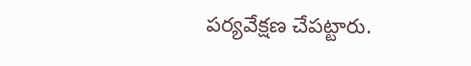పర్యవేక్షణ చేపట్టారు.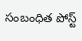సంబంధిత పోస్ట్